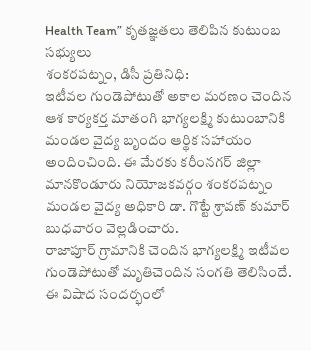Health Team” కృతజ్ఞతలు తెలిపిన కుటుంబ సభ్యులు
శంకరపట్నం, డిసీ ప్రతినిధి:
ఇటీవల గుండెపోటుతో అకాల మరణం చెందిన ఆశ కార్యకర్త మాతంగి భాగ్యలక్ష్మి కుటుంబానికి మండల వైద్య బృందం ఆర్థిక సహాయం అందించింది. ఈ మేరకు కరీంనగర్ జిల్లా మానకొండూరు నియోజకవర్గం శంకరపట్నం మండల వైద్య అధికారి డా. గొట్టే శ్రావణ్ కుమార్ బుధవారం వెల్లడించారు.
రాజాపూర్ గ్రామానికి చెందిన భాగ్యలక్ష్మి ఇటీవల గుండెపోటుతో మృతిచెందిన సంగతి తెలిసిందే. ఈ విషాద సందర్భంలో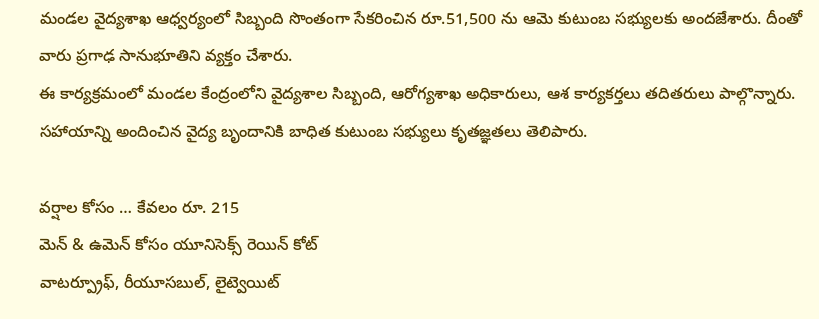మండల వైద్యశాఖ ఆధ్వర్యంలో సిబ్బంది సొంతంగా సేకరించిన రూ.51,500 ను ఆమె కుటుంబ సభ్యులకు అందజేశారు. దీంతో వారు ప్రగాఢ సానుభూతిని వ్యక్తం చేశారు.
ఈ కార్యక్రమంలో మండల కేంద్రంలోని వైద్యశాల సిబ్బంది, ఆరోగ్యశాఖ అధికారులు, ఆశ కార్యకర్తలు తదితరులు పాల్గొన్నారు. సహాయాన్ని అందించిన వైద్య బృందానికి బాధిత కుటుంబ సభ్యులు కృతజ్ఞతలు తెలిపారు.

వర్షాల కోసం … కేవలం రూ. 215
మెన్ & ఉమెన్ కోసం యూనిసెక్స్ రెయిన్ కోట్
వాటర్ప్రూఫ్, రీయూసబుల్, లైట్వెయిట్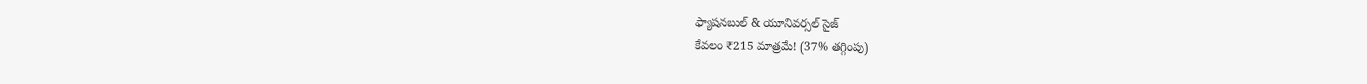ఫ్యాషనబుల్ & యూనివర్సల్ సైజ్
కేవలం ₹215 మాత్రమే! (37% తగ్గింపు)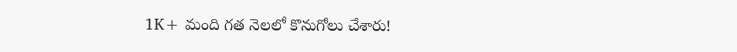1K+ మంది గత నెలలో కొనుగోలు చేశారు!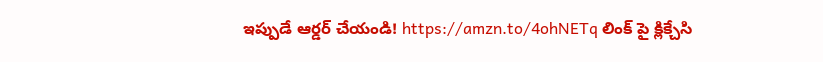ఇప్పుడే ఆర్డర్ చేయండి! https://amzn.to/4ohNETq లింక్ పై క్లిక్చేసి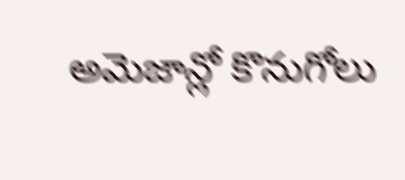అమెజాన్లో కొనుగోలు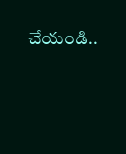చేయండి..